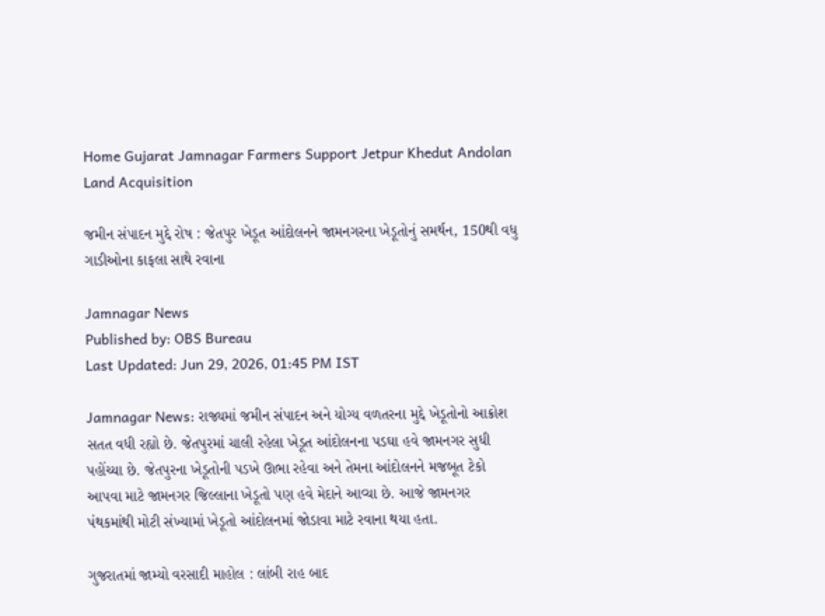Home Gujarat Jamnagar Farmers Support Jetpur Khedut Andolan Land Acquisition

જમીન સંપાદન મુદ્દે રોષ : જેતપુર ખેડૂત આંદોલનને જામનગરના ખેડૂતોનું સમર્થન, 150થી વધુ ગાડીઓના કાફલા સાથે રવાના

Jamnagar News
Published by: OBS Bureau
Last Updated: Jun 29, 2026, 01:45 PM IST

Jamnagar News: રાજ્યમાં જમીન સંપાદન અને યોગ્ય વળતરના મુદ્દે ખેડૂતોનો આક્રોશ સતત વધી રહ્યો છે. જેતપુરમાં ચાલી રહેલા ખેડૂત આંદોલનના પડઘા હવે જામનગર સુધી પહોંચ્યા છે. જેતપુરના ખેડૂતોની પડખે ઊભા રહેવા અને તેમના આંદોલનને મજબૂત ટેકો આપવા માટે જામનગર જિલ્લાના ખેડૂતો પણ હવે મેદાને આવ્યા છે. આજે જામનગર પંથકમાંથી મોટી સંખ્યામાં ખેડૂતો આંદોલનમાં જોડાવા માટે રવાના થયા હતા.

ગુજરાતમાં જામ્યો વરસાદી માહોલ : લાંબી રાહ બાદ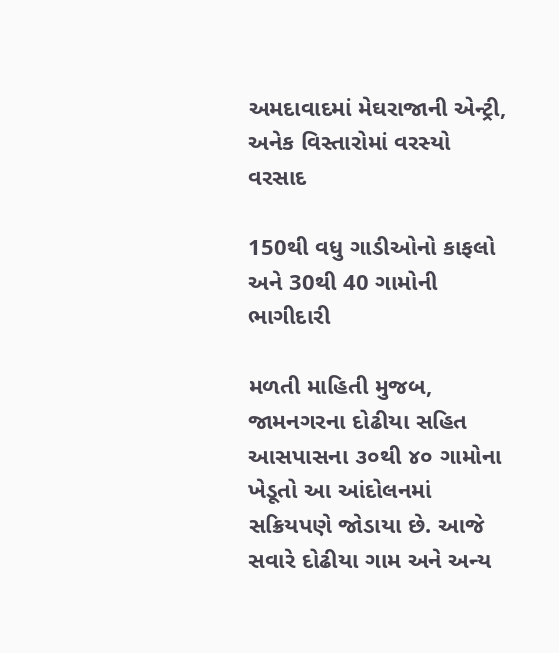અમદાવાદમાં મેઘરાજાની એન્ટ્રી, અનેક વિસ્તારોમાં વરસ્યો વરસાદ

150થી વધુ ગાડીઓનો કાફલો અને 30થી 40 ગામોની ભાગીદારી

મળતી માહિતી મુજબ, જામનગરના દોઢીયા સહિત આસપાસના ૩૦થી ૪૦ ગામોના ખેડૂતો આ આંદોલનમાં સક્રિયપણે જોડાયા છે. આજે સવારે દોઢીયા ગામ અને અન્ય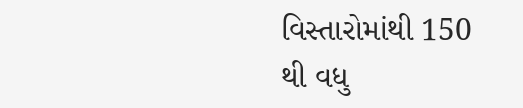વિસ્તારોમાંથી 150 થી વધુ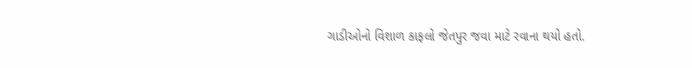ગાડીઓનો વિશાળ કાફલો જેતપુર જવા માટે રવાના થયો હતો.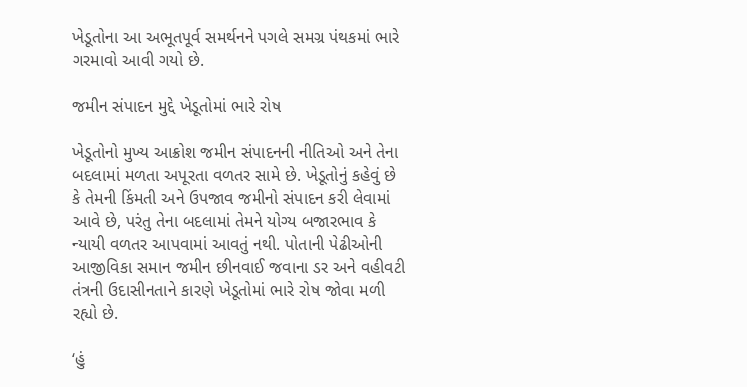ખેડૂતોના આ અભૂતપૂર્વ સમર્થનને પગલે સમગ્ર પંથકમાં ભારે ગરમાવો આવી ગયો છે.

જમીન સંપાદન મુદ્દે ખેડૂતોમાં ભારે રોષ

ખેડૂતોનો મુખ્ય આક્રોશ જમીન સંપાદનની નીતિઓ અને તેના બદલામાં મળતા અપૂરતા વળતર સામે છે. ખેડૂતોનું કહેવું છે કે તેમની કિંમતી અને ઉપજાવ જમીનો સંપાદન કરી લેવામાં આવે છે, પરંતુ તેના બદલામાં તેમને યોગ્ય બજારભાવ કે ન્યાયી વળતર આપવામાં આવતું નથી. પોતાની પેઢીઓની આજીવિકા સમાન જમીન છીનવાઈ જવાના ડર અને વહીવટી તંત્રની ઉદાસીનતાને કારણે ખેડૂતોમાં ભારે રોષ જોવા મળી રહ્યો છે.

‘હું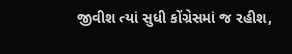જીવીશ ત્યાં સુધી કોંગ્રેસમાં જ રહીશ,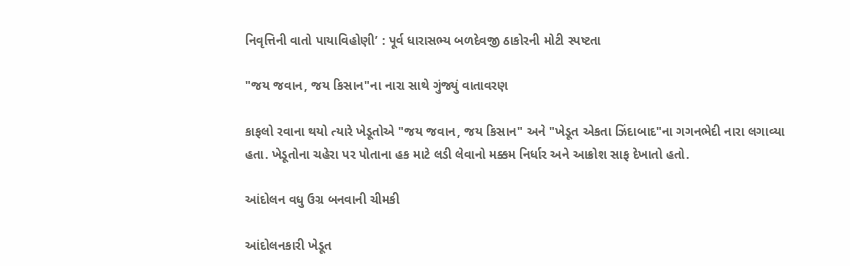નિવૃત્તિની વાતો પાયાવિહોણી’ : પૂર્વ ધારાસભ્ય બળદેવજી ઠાકોરની મોટી સ્પષ્ટતા

"જય જવાન, જય કિસાન"ના નારા સાથે ગુંજ્યું વાતાવરણ

કાફલો રવાના થયો ત્યારે ખેડૂતોએ "જય જવાન, જય કિસાન" અને "ખેડૂત એકતા ઝિંદાબાદ"ના ગગનભેદી નારા લગાવ્યા હતા. ખેડૂતોના ચહેરા પર પોતાના હક માટે લડી લેવાનો મક્કમ નિર્ધાર અને આક્રોશ સાફ દેખાતો હતો.

આંદોલન વધુ ઉગ્ર બનવાની ચીમકી

આંદોલનકારી ખેડૂત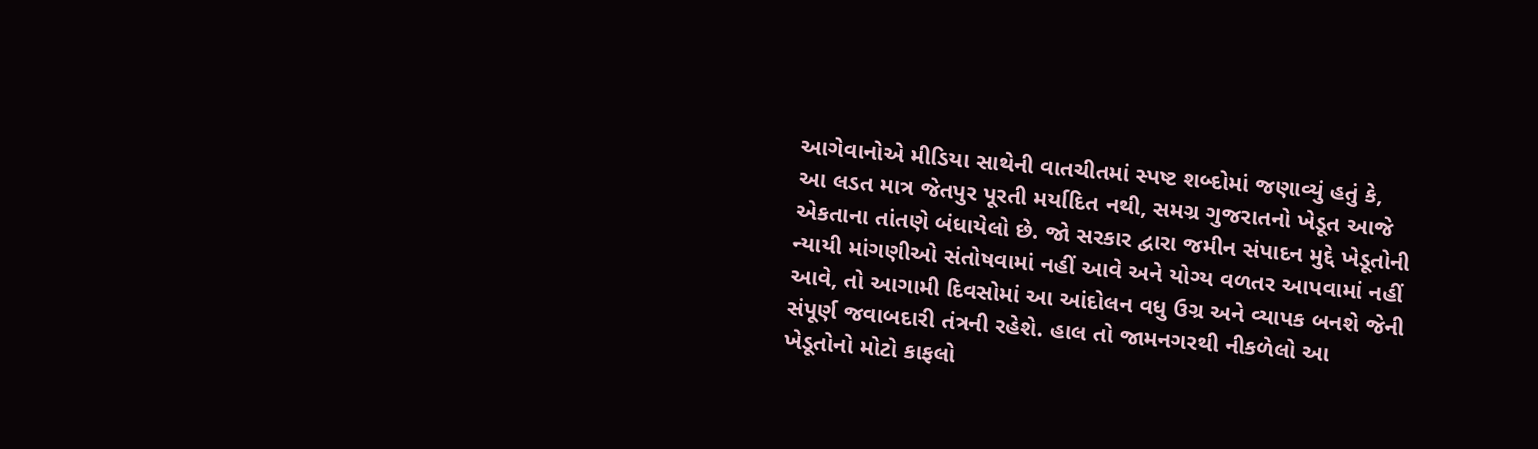આગેવાનોએ મીડિયા સાથેની વાતચીતમાં સ્પષ્ટ શબ્દોમાં જણાવ્યું હતું કે, આ લડત માત્ર જેતપુર પૂરતી મર્યાદિત નથી, સમગ્ર ગુજરાતનો ખેડૂત આજે એકતાના તાંતણે બંધાયેલો છે. જો સરકાર દ્વારા જમીન સંપાદન મુદ્દે ખેડૂતોની ન્યાયી માંગણીઓ સંતોષવામાં નહીં આવે અને યોગ્ય વળતર આપવામાં નહીં આવે, તો આગામી દિવસોમાં આ આંદોલન વધુ ઉગ્ર અને વ્યાપક બનશે જેની સંપૂર્ણ જવાબદારી તંત્રની રહેશે. હાલ તો જામનગરથી નીકળેલો આ ખેડૂતોનો મોટો કાફલો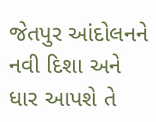જેતપુર આંદોલનને નવી દિશા અને ધાર આપશે તે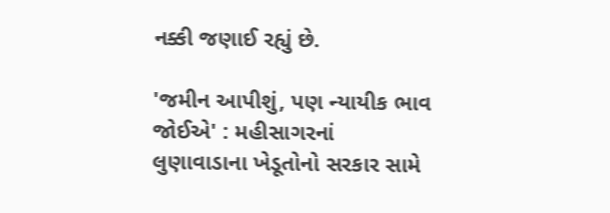નક્કી જણાઈ રહ્યું છે.

'જમીન આપીશું, પણ ન્યાયીક ભાવ જોઈએ' : મહીસાગરનાં લુણાવાડાના ખેડૂતોનો સરકાર સામે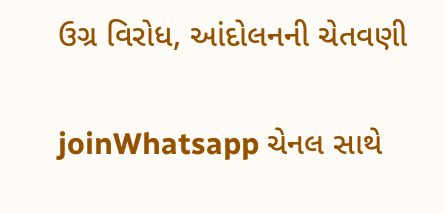ઉગ્ર વિરોધ, આંદોલનની ચેતવણી


joinWhatsapp ચેનલ સાથે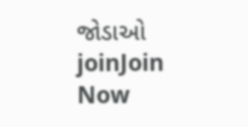જોડાઓ
joinJoin Now